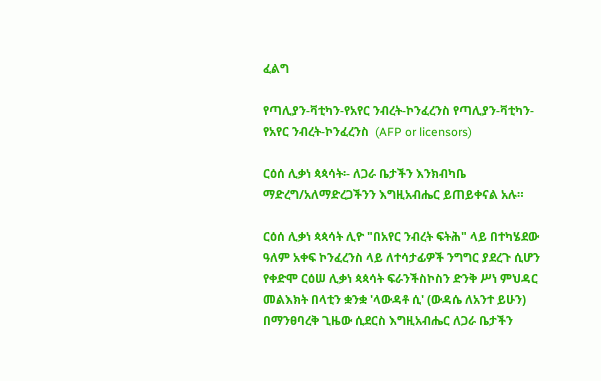ፈልግ

የጣሊያን-ቫቲካን-የአየር ንብረት-ኮንፈረንስ የጣሊያን-ቫቲካን-የአየር ንብረት-ኮንፈረንስ  (AFP or licensors)

ርዕሰ ሊቃነ ጳጳሳት፡- ለጋራ ቤታችን እንክብካቤ ማድረግ/አለማድረጋችንን እግዚአብሔር ይጠይቀናል አሉ።

ርዕሰ ሊቃነ ጳጳሳት ሊዮ "በአየር ንብረት ፍትሕ" ላይ በተካሄደው ዓለም አቀፍ ኮንፈረንስ ላይ ለተሳታፊዎች ንግግር ያደረጉ ሲሆን የቀድሞ ርዕሠ ሊቃነ ጳጳሳት ፍራንችስኮስን ድንቅ ሥነ ምህዳር መልእክት በላቲን ቋንቋ 'ላውዳቶ ሲ' (ውዳሴ ለአንተ ይሁን) በማንፀባረቅ ጊዜው ሲደርስ እግዚአብሔር ለጋራ ቤታችን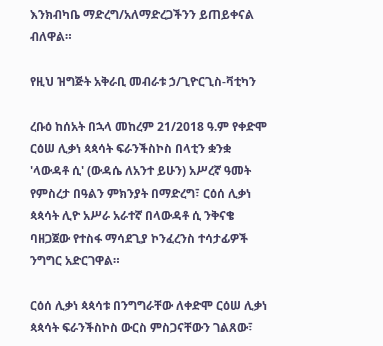እንክብካቤ ማድረግ/አለማድረጋችንን ይጠይቀናል ብለዋል።

የዚህ ዝግጅት አቅራቢ መብራቱ ኃ/ጊዮርጊስ-ቫቲካን

ረቡዕ ከሰአት በኋላ መከረም 21/2018 ዓ.ም የቀድሞ ርዕሠ ሊቃነ ጳጳሳት ፍራንችስኮስ በላቲን ቋንቋ 'ላውዳቶ ሲ' (ውዳሴ ለአንተ ይሁን) አሥረኛ ዓመት የምስረታ በዓልን ምክንያት በማድረግ፣ ርዕሰ ሊቃነ ጳጳሳት ሊዮ አሥራ አራተኛ በላውዳቶ ሲ ንቅናቄ ባዘጋጀው የተስፋ ማሳደጊያ ኮንፈረንስ ተሳታፊዎች ንግግር አድርገዋል።

ርዕሰ ሊቃነ ጳጳሳቱ በንግግራቸው ለቀድሞ ርዕሠ ሊቃነ ጳጳሳት ፍራንችስኮስ ውርስ ምስጋናቸውን ገልጸው፣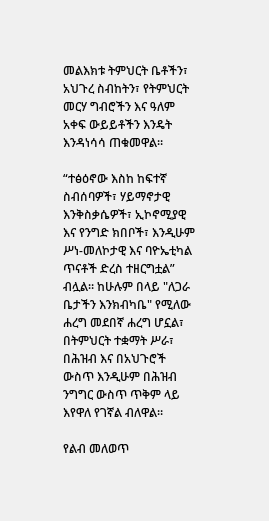መልእክቱ ትምህርት ቤቶችን፣ አህጉረ ስብከትን፣ የትምህርት መርሃ ግብሮችን እና ዓለም አቀፍ ውይይቶችን እንዴት እንዳነሳሳ ጠቁመዋል።

“ተፅዕኖው እስከ ከፍተኛ ስብሰባዎች፣ ሃይማኖታዊ እንቅስቃሴዎች፣ ኢኮኖሚያዊ እና የንግድ ክበቦች፣ እንዲሁም ሥነ-መለኮታዊ እና ባዮኤቲካል ጥናቶች ድረስ ተዘርግቷል” ብሏል። ከሁሉም በላይ "ለጋራ ቤታችን እንክብካቤ" የሚለው ሐረግ መደበኛ ሐረግ ሆኗል፣ በትምህርት ተቋማት ሥራ፣ በሕዝብ እና በአህጉሮች ውስጥ እንዲሁም በሕዝብ ንግግር ውስጥ ጥቅም ላይ እየዋለ የገኛል ብለዋል።

የልብ መለወጥ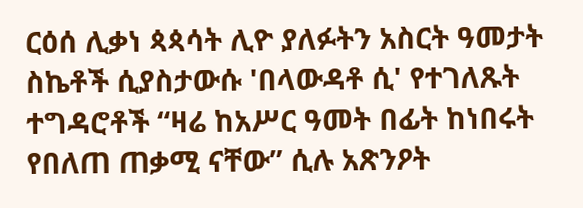ርዕሰ ሊቃነ ጳጳሳት ሊዮ ያለፉትን አስርት ዓመታት ስኬቶች ሲያስታውሱ 'በላውዳቶ ሲ' የተገለጹት ተግዳሮቶች “ዛሬ ከአሥር ዓመት በፊት ከነበሩት የበለጠ ጠቃሚ ናቸው” ሲሉ አጽንዖት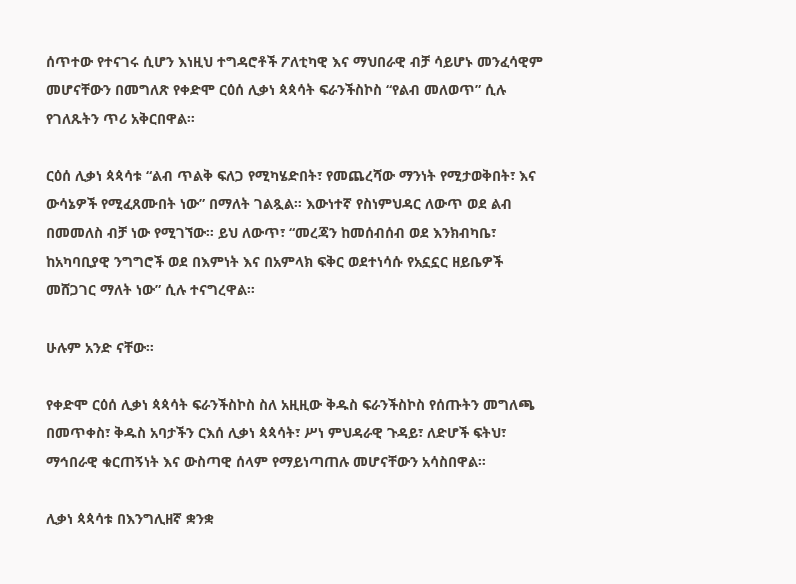ሰጥተው የተናገሩ ሲሆን እነዚህ ተግዳሮቶች ፖለቲካዊ እና ማህበራዊ ብቻ ሳይሆኑ መንፈሳዊም መሆናቸውን በመግለጽ የቀድሞ ርዕሰ ሊቃነ ጳጳሳት ፍራንችስኮስ “የልብ መለወጥ” ሲሉ የገለጹትን ጥሪ አቅርበዋል።

ርዕሰ ሊቃነ ጳጳሳቱ “ልብ ጥልቅ ፍለጋ የሚካሄድበት፣ የመጨረሻው ማንነት የሚታወቅበት፣ እና ውሳኔዎች የሚፈጸሙበት ነው” በማለት ገልጿል። እውነተኛ የስነምህዳር ለውጥ ወደ ልብ በመመለስ ብቻ ነው የሚገኘው። ይህ ለውጥ፣ “መረጃን ከመሰብሰብ ወደ እንክብካቤ፣ ከአካባቢያዊ ንግግሮች ወደ በእምነት እና በአምላክ ፍቅር ወደተነሳሱ የአኗኗር ዘይቤዎች መሸጋገር ማለት ነው” ሲሉ ተናግረዋል።

ሁሉም አንድ ናቸው።

የቀድሞ ርዕሰ ሊቃነ ጳጳሳት ፍራንችስኮስ ስለ አዚዚው ቅዱስ ፍራንችስኮስ የሰጡትን መግለጫ በመጥቀስ፣ ቅዱስ አባታችን ርእሰ ሊቃነ ጳጳሳት፣ ሥነ ምህዳራዊ ጉዳይ፣ ለድሆች ፍትህ፣ ማኅበራዊ ቁርጠኝነት እና ውስጣዊ ሰላም የማይነጣጠሉ መሆናቸውን አሳስበዋል።

ሊቃነ ጳጳሳቱ በእንግሊዘኛ ቋንቋ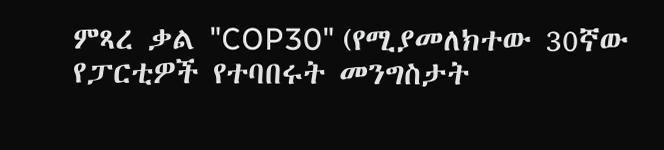ምጻረ ቃል "COP30" (የሚያመለክተው 30ኛው የፓርቲዎች የተባበሩት መንግስታት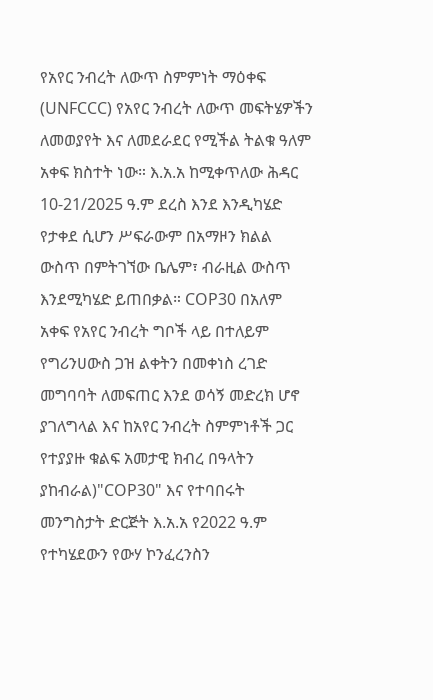የአየር ንብረት ለውጥ ስምምነት ማዕቀፍ (UNFCCC) የአየር ንብረት ለውጥ መፍትሄዎችን ለመወያየት እና ለመደራደር የሚችል ትልቁ ዓለም አቀፍ ክስተት ነው። እ.አ.አ ከሚቀጥለው ሕዳር 10-21/2025 ዓ.ም ደረስ እንደ እንዲካሄድ የታቀደ ሲሆን ሥፍራውም በአማዞን ክልል ውስጥ በምትገኘው ቤሌም፣ ብራዚል ውስጥ እንደሚካሄድ ይጠበቃል። COP30 በአለም አቀፍ የአየር ንብረት ግቦች ላይ በተለይም የግሪንሀውስ ጋዝ ልቀትን በመቀነስ ረገድ መግባባት ለመፍጠር እንደ ወሳኝ መድረክ ሆኖ ያገለግላል እና ከአየር ንብረት ስምምነቶች ጋር የተያያዙ ቁልፍ አመታዊ ክብረ በዓላትን ያከብራል)"COP30" እና የተባበሩት መንግስታት ድርጅት እ.አ.አ የ2022 ዓ.ም የተካሄደውን የውሃ ኮንፈረንስን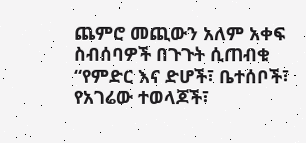ጨምሮ መጪውን አለም አቀፍ ስብሰባዎች በጉጉት ሲጠብቁ “የምድር እና ድሆች፣ ቤተሰቦች፣ የአገሬው ተወላጆች፣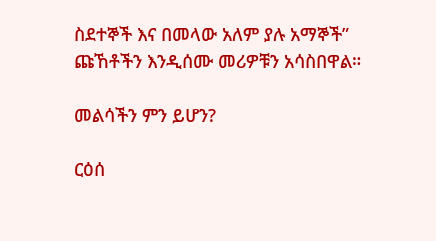ስደተኞች እና በመላው አለም ያሉ አማኞች” ጩኸቶችን እንዲሰሙ መሪዎቹን አሳስበዋል።

መልሳችን ምን ይሆን?

ርዕሰ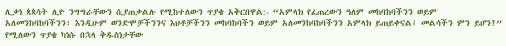ሊቃነ ጳጳሳት ሊዮ ንግግራቸውን ሲያጠቃልሉ የሚከተለውን ጥያቄ አቅርበዋል:- “አምላክ የፈጠረውን ዓለም መከባከባችንን ወይም አለመንከባከባችንን፣ እንዲሁም ወንድሞቻችንንና እህቶቻችንን መከባከባችን ወይም አለመንከባከባችንን አምላክ ይጠይቀናል፤ መልሳችን ምን ይሆን?” የሚለውን ጥያቄ ካነሱ በኋላ ቅዱስነታቸው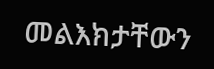መልእክታቸውን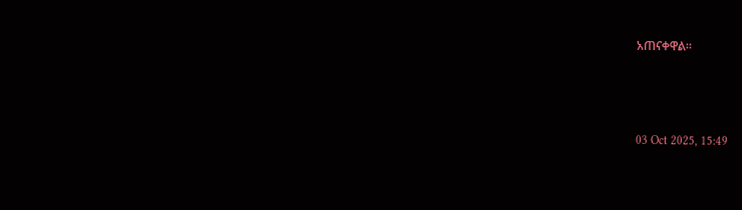አጠናቀዋል።



03 Oct 2025, 15:49